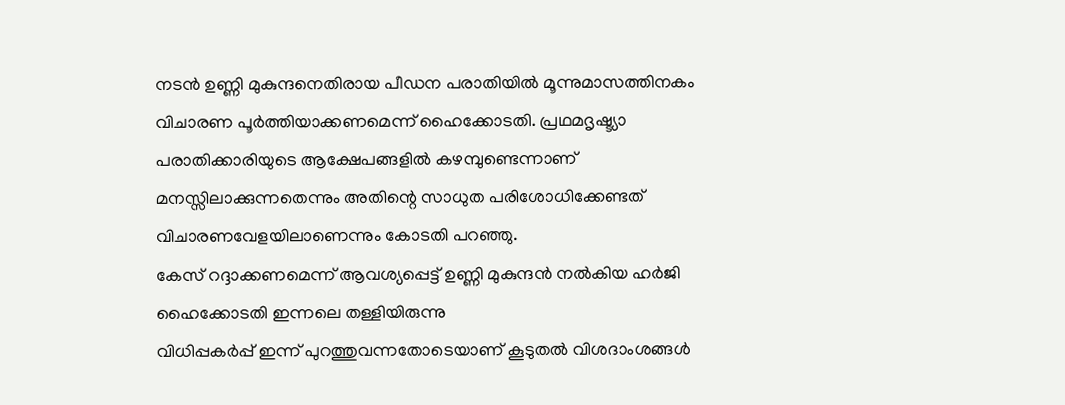നടൻ ഉണ്ണി മുകുന്ദനെതിരായ പീഡന പരാതിയിൽ മൂന്നുമാസത്തിനകം വിചാരണ പൂർത്തിയാക്കണമെന്ന് ഹൈക്കോടതി. പ്രഥമദൃഷ്ട്യാ പരാതിക്കാരിയുടെ ആക്ഷേപങ്ങളിൽ കഴമ്പുണ്ടെന്നാണ് മനസ്സിലാക്കുന്നതെന്നും അ‌തിന്റെ സാധുത പരിശോധിക്കേണ്ടത് വിചാരണവേളയിലാണെന്നും കോടതി പറഞ്ഞു.
കേസ് റദ്ദാക്കണമെന്ന് ആവശ്യപ്പെട്ട് ഉണ്ണി മുകുന്ദൻ നൽകിയ ഹർജി ഹൈക്കോടതി ഇന്നലെ തള്ളിയിരുന്നു
വിധിപ്പകർപ്പ് ഇന്ന് പുറത്തുവന്നതോടെയാണ് കൂടുതൽ വിശദാംശങ്ങൾ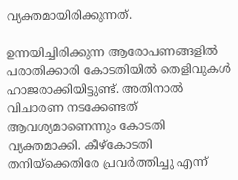വ്യക്തമായിരിക്കുന്നത്.

ഉന്നയിച്ചിരിക്കുന്ന ആരോപണങ്ങളിൽ പരാതിക്കാരി കോടതിയിൽ തെളിവുകൾ ഹാജരാക്കിയിട്ടുണ്ട്. അ‌തിനാൽ വിചാരണ നടക്കേണ്ടത് ആവശ്യമാണെന്നും കോടതി വ്യക്തമാക്കി. കീഴ്കോടതി തനിയ്ക്കെതിരേ പ്രവർത്തിച്ചു എന്ന്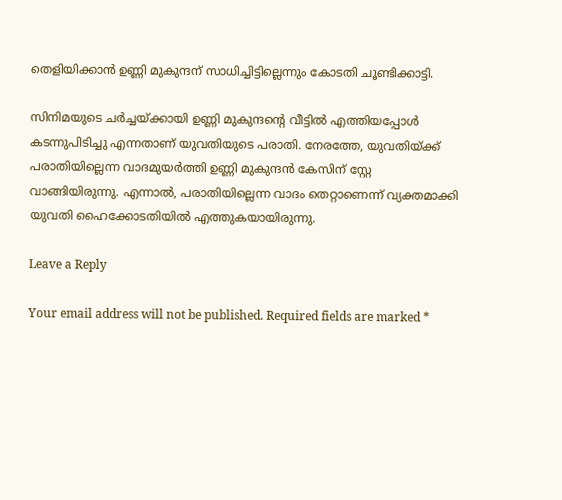തെളിയിക്കാൻ ഉണ്ണി മുകുന്ദന് സാധിച്ചിട്ടില്ലെന്നും കോടതി ചൂണ്ടിക്കാട്ടി.

സിനിമയുടെ ചർച്ചയ്ക്കായി ഉണ്ണി മുകുന്ദന്റെ വീട്ടിൽ എത്തിയപ്പോൾ കടന്നുപിടിച്ചു എന്നതാണ് യുവതിയുടെ പരാതി. നേരത്തേ, യുവതിയ്ക്ക് പരാതിയില്ലെന്ന വാദമുയർത്തി ഉണ്ണി മുകുന്ദൻ കേസിന് സ്റ്റേ വാങ്ങിയിരുന്നു. എന്നാൽ, പരാതിയില്ലെന്ന വാദം തെറ്റാണെന്ന് വ്യക്തമാക്കി യുവതി ഹൈക്കോടതിയിൽ എത്തുകയായിരുന്നു.

Leave a Reply

Your email address will not be published. Required fields are marked *